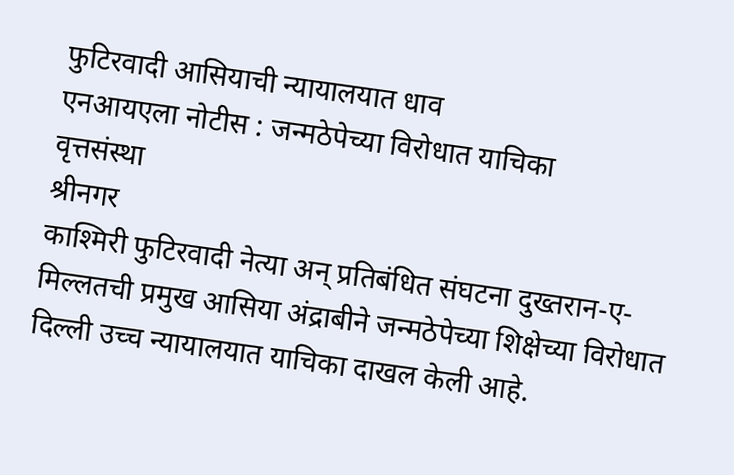फुटिरवादी आसियाची न्यायालयात धाव
एनआयएला नोटीस : जन्मठेपेच्या विरोधात याचिका
वृत्तसंस्था
श्रीनगर
काश्मिरी फुटिरवादी नेत्या अन् प्रतिबंधित संघटना दुख्तरान-ए-मिल्लतची प्रमुख आसिया अंद्राबीने जन्मठेपेच्या शिक्षेच्या विरोधात दिल्ली उच्च न्यायालयात याचिका दाखल केली आहे.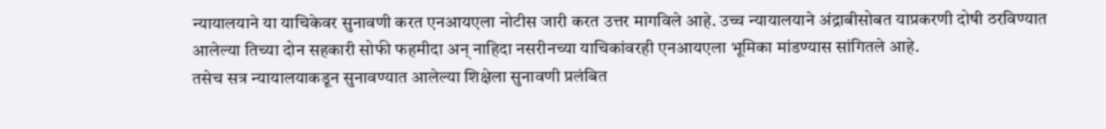न्यायालयाने या याचिकेवर सुनावणी करत एनआयएला नोटीस जारी करत उत्तर मागविले आहे. उच्च न्यायालयाने अंद्राबीसोबत याप्रकरणी दोषी ठरविण्यात आलेल्या तिच्या दोन सहकारी सोफी फहमीदा अन् नाहिदा नसरीनच्या याचिकांवरही एनआयएला भूमिका मांडण्यास सांगितले आहे.
तसेच सत्र न्यायालयाकडून सुनावण्यात आलेल्या शिक्षेला सुनावणी प्रलंबित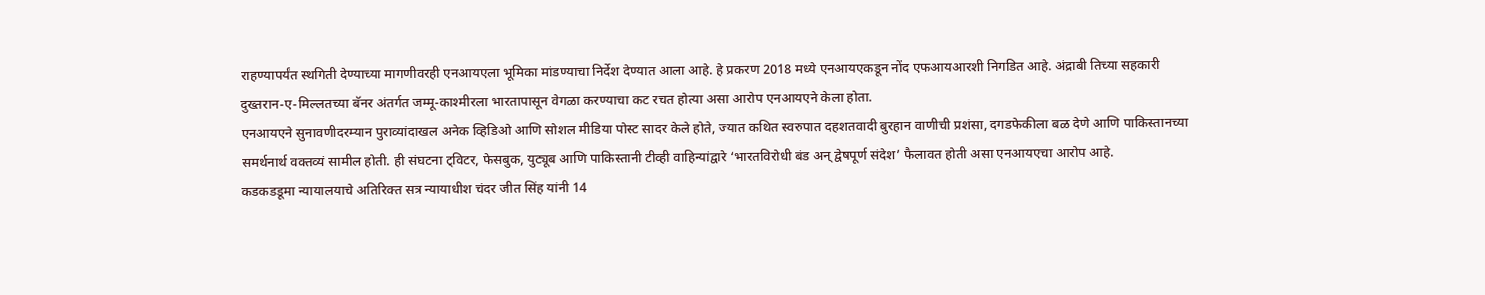राहण्यापर्यंत स्थगिती देण्याच्या मागणीवरही एनआयएला भूमिका मांडण्याचा निर्देश देण्यात आला आहे. हे प्रकरण 2018 मध्ये एनआयएकडून नोंद एफआयआरशी निगडित आहे. अंद्राबी तिच्या सहकारी दुख्तरान-ए-मिल्लतच्या बॅनर अंतर्गत जम्मू-काश्मीरला भारतापासून वेगळा करण्याचा कट रचत होत्या असा आरोप एनआयएने केला होता.
एनआयएने सुनावणीदरम्यान पुराव्यांदाखल अनेक व्हिडिओ आणि सोशल मीडिया पोस्ट सादर केले होते, ज्यात कथित स्वरुपात दहशतवादी बुरहान वाणीची प्रशंसा, दगडफेकीला बळ देणे आणि पाकिस्तानच्या समर्थनार्थ वक्तव्यं सामील होती. ही संघटना ट्विटर, फेसबुक, युट्यूब आणि पाकिस्तानी टीव्ही वाहिन्यांद्वारे ‘भारतविरोधी बंड अन् द्वेषपूर्ण संदेश’ फैलावत होती असा एनआयएचा आरोप आहे.
कडकडडूमा न्यायालयाचे अतिरिक्त सत्र न्यायाधीश चंदर जीत सिंह यांनी 14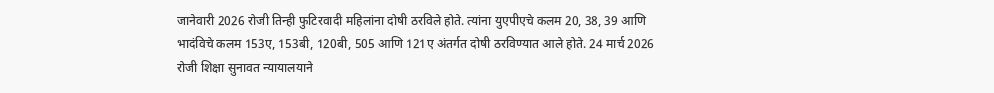जानेवारी 2026 रोजी तिन्ही फुटिरवादी महिलांना दोषी ठरविले होते. त्यांना युएपीएचे कलम 20, 38, 39 आणि भादंविचे कलम 153ए, 153बी, 120बी, 505 आणि 121ए अंतर्गत दोषी ठरविण्यात आले होते. 24 मार्च 2026 रोजी शिक्षा सुनावत न्यायालयाने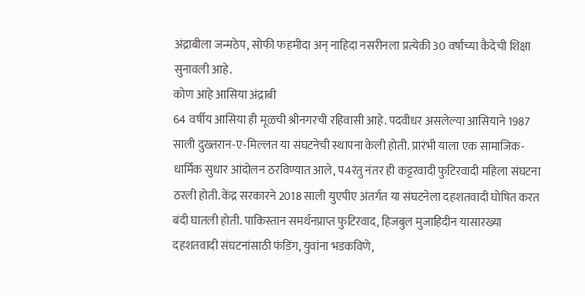अंद्राबीला जन्मठेप, सोफी फहमीदा अन् नाहिदा नसरीनला प्रत्येकी 30 वर्षांच्या कैदेची शिक्षा सुनावली आहे.
कोण आहे आसिया अंद्राबी
64 वर्षीय आसिया ही मूळची श्रीनगरची रहिवासी आहे. पदवीधर असलेल्या आसियाने 1987 साली दुख्तरान-ए-मिल्लत या संघटनेची स्थापना केली होती. प्रारंभी याला एक सामाजिक-धार्मिक सुधार आंदोलन ठरविण्यात आले, प4रंतु नंतर ही कट्टरवादी फुटिरवादी महिला संघटना ठरली होती. केंद्र सरकारने 2018 साली युएपीए अंतर्गत या संघटनेला दहशतवादी घोषित करत बंदी घातली होती. पाकिस्तान समर्थनप्राप्त फुटिरवाद, हिजबुल मुजाहिदीन यासारख्या दहशतवादी संघटनांसाठी फंडिंग, युवांना भडकविणे,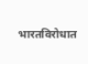भारतविरोधात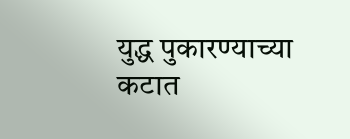युद्ध पुकारण्याच्या कटात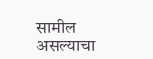सामील असल्याचा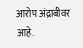आरोप अंद्राबीवर आहे.